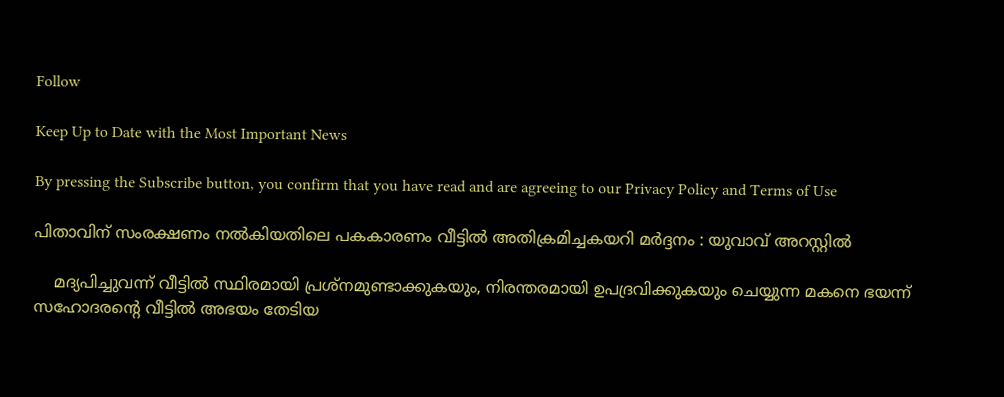Follow

Keep Up to Date with the Most Important News

By pressing the Subscribe button, you confirm that you have read and are agreeing to our Privacy Policy and Terms of Use

പിതാവിന് സംരക്ഷണം നൽകിയതിലെ പകകാരണം വീട്ടിൽ അതിക്രമിച്ചകയറി മർദ്ദനം : യുവാവ് അറസ്റ്റിൽ

    മദ്യപിച്ചുവന്ന് വീട്ടിൽ സ്ഥിരമായി പ്രശ്നമുണ്ടാക്കുകയും, നിരന്തരമായി ഉപദ്രവിക്കുകയും ചെയ്യുന്ന മകനെ ഭയന്ന് സഹോദരന്റെ വീട്ടിൽ അഭയം തേടിയ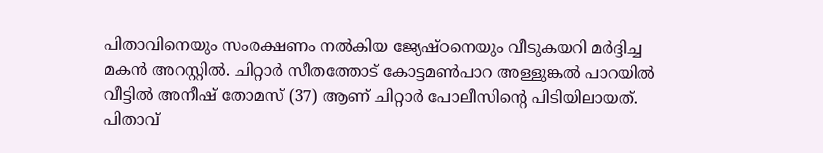പിതാവിനെയും സംരക്ഷണം നൽകിയ ജ്യേഷ്ഠനെയും വീടുകയറി മർദ്ദിച്ച മകൻ അറസ്റ്റിൽ. ചിറ്റാർ സീതത്തോട് കോട്ടമൺപാറ അള്ളുങ്കൽ പാറയിൽ വീട്ടിൽ അനീഷ് തോമസ് (37) ആണ് ചിറ്റാർ പോലീസിന്റെ പിടിയിലായത്. പിതാവ്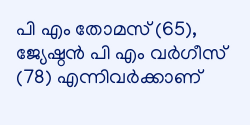പി എം തോമസ് (65), ജ്യേഷ്ഠൻ പി എം വർഗീസ് (78) എന്നിവർക്കാണ്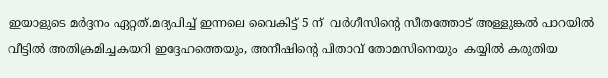ഇയാളുടെ മർദ്ദനം ഏറ്റത്.മദ്യപിച്ച് ഇന്നലെ വൈകിട്ട് 5 ന്  വർഗീസിന്റെ സീതത്തോട് അള്ളുങ്കൽ പാറയിൽ വീട്ടിൽ അതിക്രമിച്ചകയറി ഇദ്ദേഹത്തെയും, അനീഷിന്റെ പിതാവ് തോമസിനെയും  കയ്യിൽ കരുതിയ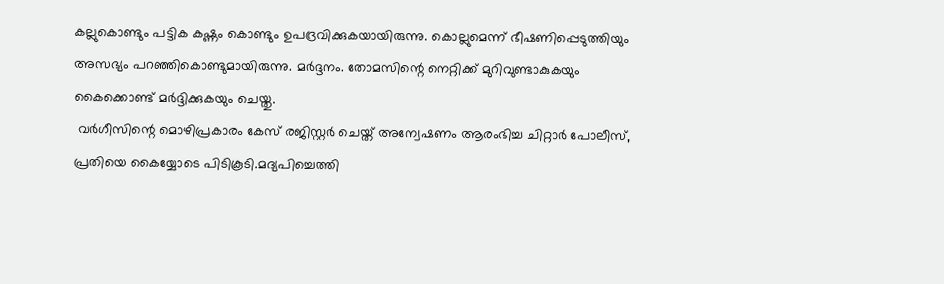കല്ലുകൊണ്ടും പട്ടിക കഷ്ണം കൊണ്ടും ഉപദ്രവിക്കുകയായിരുന്നു. കൊല്ലുമെന്ന് ഭീഷണിപ്പെടുത്തിയും അസഭ്യം പറഞ്ഞികൊണ്ടുമായിരുന്നു. മർദ്ദനം. തോമസിന്റെ നെറ്റിക്ക് മുറിവുണ്ടാകുകയും കൈക്കൊണ്ട് മർദ്ദിക്കുകയും ചെയ്തു.
 വർഗീസിന്റെ മൊഴിപ്രകാരം കേസ് രജിസ്റ്റർ ചെയ്ത് അന്വേഷണം ആരംഭിച്ച ചിറ്റാർ പോലീസ്, പ്രതിയെ കൈയ്യോടെ പിടികൂടി.മദ്യപിച്ചെത്തി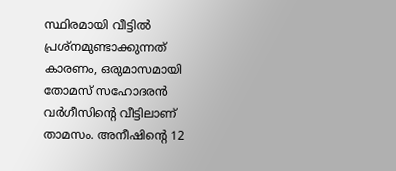സ്ഥിരമായി വീട്ടിൽ പ്രശ്നമുണ്ടാക്കുന്നത് കാരണം, ഒരുമാസമായി തോമസ് സഹോദരൻ വർഗീസിന്റെ വീട്ടിലാണ് താമസം. അനീഷിന്റെ 12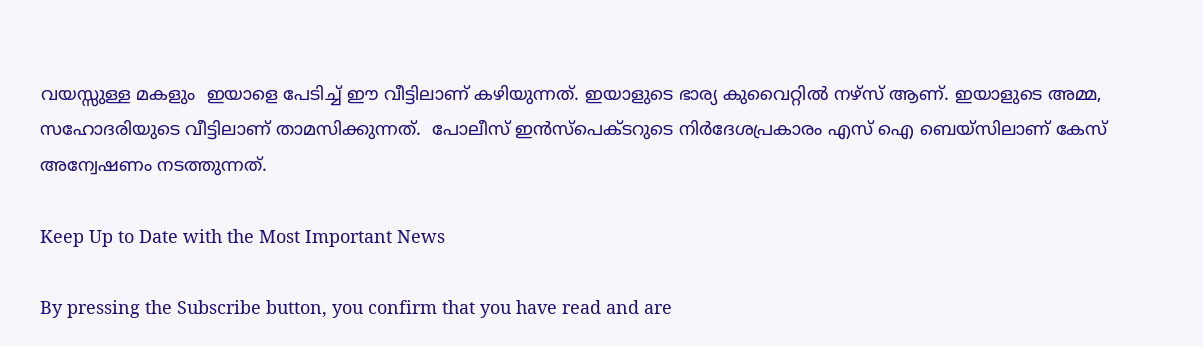വയസ്സുള്ള മകളും  ഇയാളെ പേടിച്ച് ഈ വീട്ടിലാണ് കഴിയുന്നത്. ഇയാളുടെ ഭാര്യ കുവൈറ്റിൽ നഴ്‌സ്‌ ആണ്. ഇയാളുടെ അമ്മ, സഹോദരിയുടെ വീട്ടിലാണ് താമസിക്കുന്നത്.  പോലീസ് ഇൻസ്‌പെക്ടറുടെ നിർദേശപ്രകാരം എസ് ഐ ബെയ്‌സിലാണ് കേസ് അന്വേഷണം നടത്തുന്നത്.

Keep Up to Date with the Most Important News

By pressing the Subscribe button, you confirm that you have read and are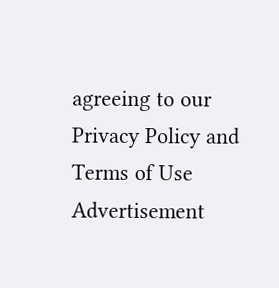agreeing to our Privacy Policy and Terms of Use
Advertisement